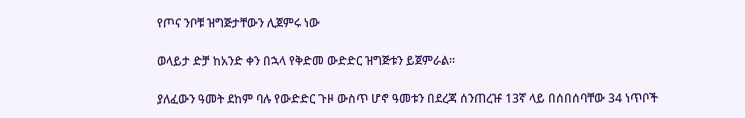የጦና ንቦቹ ዝግጅታቸውን ሊጀምሩ ነው

ወላይታ ድቻ ከአንድ ቀን በኋላ የቅድመ ውድድር ዝግጅቱን ይጀምራል።

ያለፈውን ዓመት ደከም ባሉ የውድድር ጉዞ ውስጥ ሆኖ ዓመቱን በደረጃ ሰንጠረዡ 13ኛ ላይ በሰበሰባቸው 34 ነጥቦች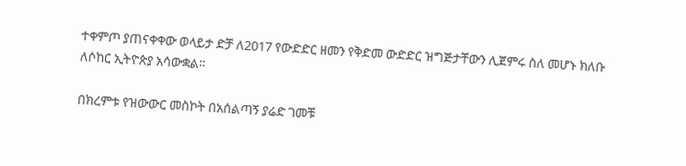ተቀምጦ ያጠናቀቀው ወላይታ ድቻ ለ2017 የውድድር ዘመን የቅድመ ውድድር ዝግጅታቸውን ሊጀምሩ ስለ መሆኑ ክለቡ ለሶከር ኢትዮጵያ አሳውቋል።

በክረምቱ የዝውውር መስኮት በአሰልጣኝ ያሬድ ገመቹ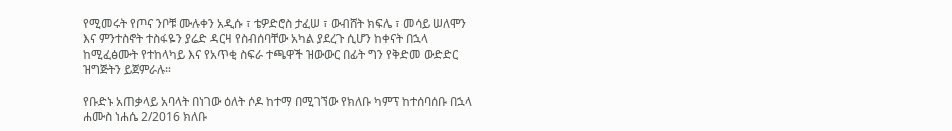የሚመሩት የጦና ንቦቹ ሙሉቀን አዲሱ ፣ ቴዎድሮስ ታፈሠ ፣ ውብሸት ክፍሌ ፣ መሳይ ሠለሞን እና ምንተስኖት ተስፋዬን ያሬድ ዳርዛ የስብሰባቸው አካል ያደረጉ ሲሆን ከቀናት በኋላ ከሚፈፅሙት የተከላካይ እና የአጥቂ ስፍራ ተጫዋች ዝውውር በፊት ግን የቅድመ ውድድር ዝግጅትን ይጀምራሉ።

የቡድኑ አጠቃላይ አባላት በነገው ዕለት ሶዶ ከተማ በሚገኘው የክለቡ ካምፕ ከተሰባሰቡ በኋላ ሐሙስ ነሐሴ 2/2016 ክለቡ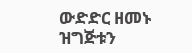ውድድር ዘመኑ ዝግጅቱን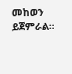መከወን ይጀምራል።